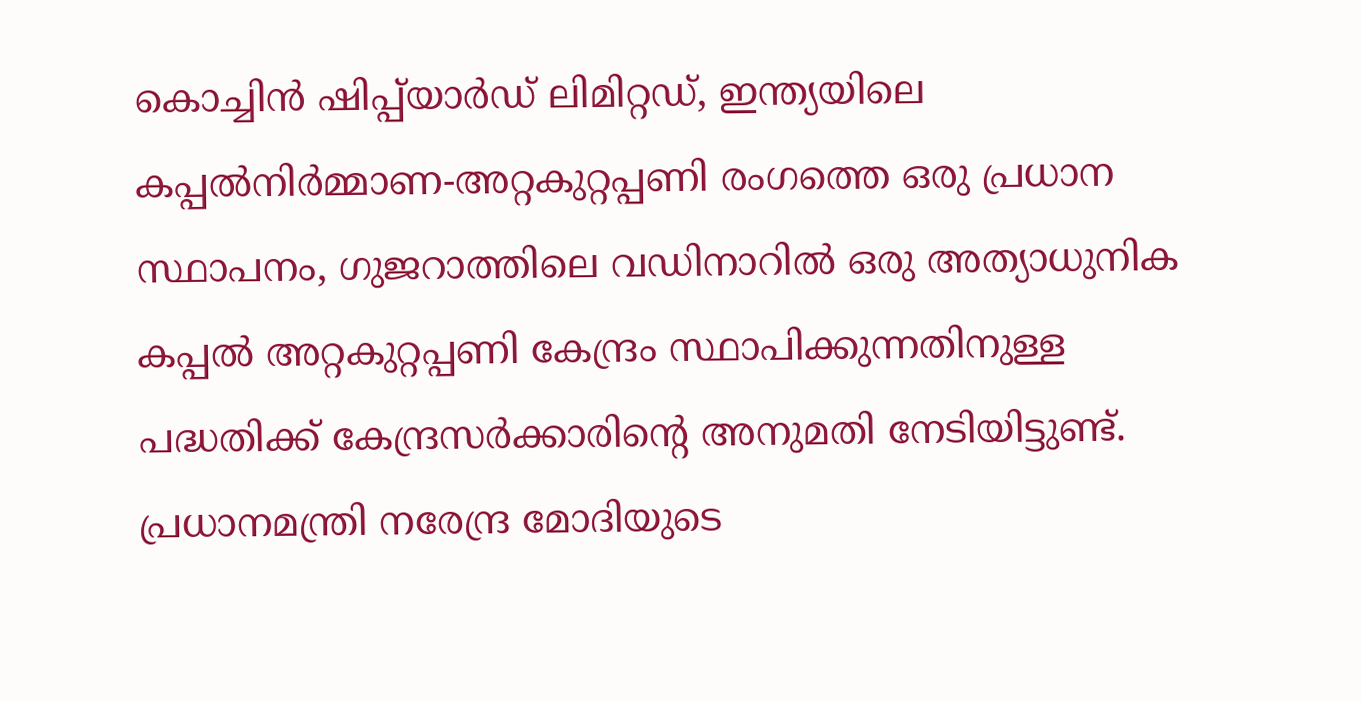കൊച്ചിന്‍ ഷിപ്പ്‌യാര്‍ഡ് ലിമിറ്റഡ്, ഇന്ത്യയിലെ കപ്പൽനിര്‍മ്മാണ-അറ്റകുറ്റപ്പണി രംഗത്തെ ഒരു പ്രധാന സ്ഥാപനം, ഗുജറാത്തിലെ വഡിനാറില്‍ ഒരു അത്യാധുനിക കപ്പല്‍ അറ്റകുറ്റപ്പണി കേന്ദ്രം സ്ഥാപിക്കുന്നതിനുള്ള പദ്ധതിക്ക് കേന്ദ്രസര്‍ക്കാരിന്റെ അനുമതി നേടിയിട്ടുണ്ട്. പ്രധാനമന്ത്രി നരേന്ദ്ര മോദിയുടെ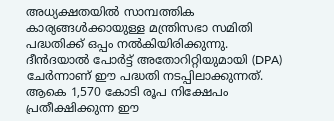അധ്യക്ഷതയില്‍ സാമ്പത്തിക കാര്യങ്ങള്‍ക്കായുള്ള മന്ത്രിസഭാ സമിതി പദ്ധതിക്ക് ഒപ്പം നല്‍കിയിരിക്കുന്നു. ദീന്‍ദയാല്‍ പോര്‍ട്ട് അതോറിറ്റിയുമായി (DPA) ചേർന്നാണ് ഈ പദ്ധതി നടപ്പിലാക്കുന്നത്. ആകെ 1,570 കോടി രൂപ നിക്ഷേപം പ്രതീക്ഷിക്കുന്ന ഈ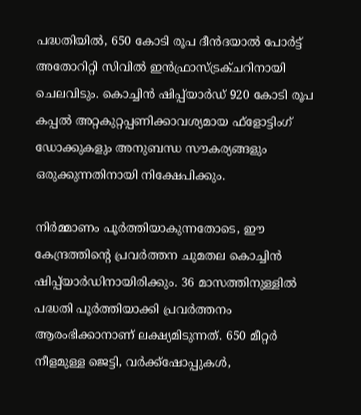പദ്ധതിയിൽ, 650 കോടി രൂപ ദീന്‍ദയാല്‍ പോര്‍ട്ട് അതോറിറ്റി സിവില്‍ ഇന്‍ഫ്രാസ്ട്രക്ചറിനായി ചെലവിടും. കൊച്ചിന്‍ ഷിപ്പ്‌യാര്‍ഡ് 920 കോടി രൂപ കപ്പല്‍ അറ്റകുറ്റപ്പണിക്കാവശ്യമായ ഫ്‌ളോട്ടിംഗ് ഡോക്കുകളും അനുബന്ധ സൗകര്യങ്ങളും ഒരുക്കുന്നതിനായി നിക്ഷേപിക്കും.

നിർമ്മാണം പൂര്‍ത്തിയാകുന്നതോടെ, ഈ കേന്ദ്രത്തിന്റെ പ്രവര്‍ത്തന ചുമതല കൊച്ചിന്‍ ഷിപ്പ്‌യാര്‍ഡിനായിരിക്കും. 36 മാസത്തിനുള്ളില്‍ പദ്ധതി പൂര്‍ത്തിയാക്കി പ്രവര്‍ത്തനം ആരംഭിക്കാനാണ് ലക്ഷ്യമിടുന്നത്. 650 മീറ്റര്‍ നീളമുള്ള ജെട്ടി, വര്‍ക്ക്ഷോപ്പുകള്‍,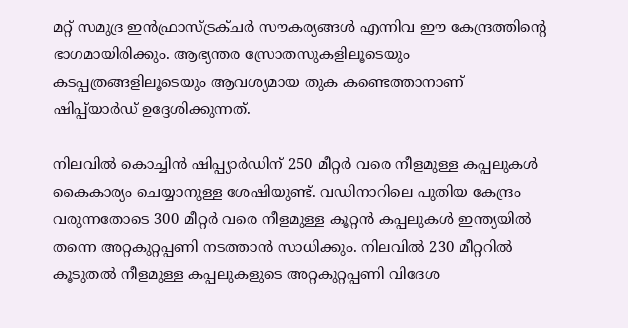മറ്റ് സമുദ്ര ഇന്‍ഫ്രാസ്ട്രക്ചര്‍ സൗകര്യങ്ങള്‍ എന്നിവ ഈ കേന്ദ്രത്തിന്റെ ഭാഗമായിരിക്കും. ആഭ്യന്തര സ്രോതസുകളിലൂടെയും കടപ്പത്രങ്ങളിലൂടെയും ആവശ്യമായ തുക കണ്ടെത്താനാണ് ഷിപ്പ്‌യാര്‍ഡ് ഉദ്ദേശിക്കുന്നത്.

നിലവില്‍ കൊച്ചിന്‍ ഷിപ്പ്യാര്‍ഡിന് 250 മീറ്റര്‍ വരെ നീളമുള്ള കപ്പലുകള്‍ കൈകാര്യം ചെയ്യാനുള്ള ശേഷിയുണ്ട്. വഡിനാറിലെ പുതിയ കേന്ദ്രം വരുന്നതോടെ 300 മീറ്റര്‍ വരെ നീളമുള്ള കൂറ്റന്‍ കപ്പലുകള്‍ ഇന്ത്യയില്‍ തന്നെ അറ്റകുറ്റപ്പണി നടത്താന്‍ സാധിക്കും. നിലവില്‍ 230 മീറ്ററില്‍ കൂടുതല്‍ നീളമുള്ള കപ്പലുകളുടെ അറ്റകുറ്റപ്പണി വിദേശ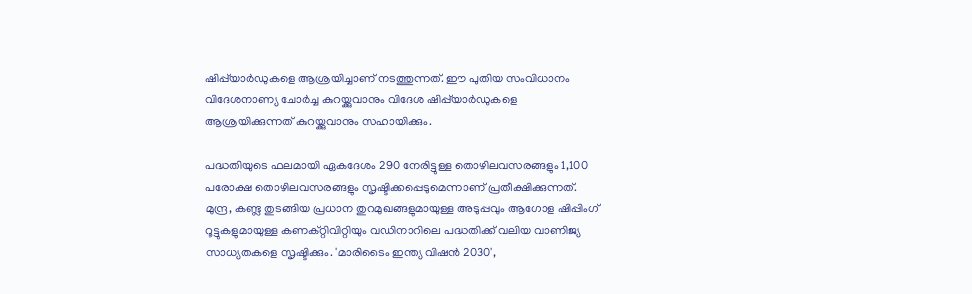ഷിപ്പ്‌യാര്‍ഡുകളെ ആശ്രയിച്ചാണ് നടത്തുന്നത്. ഈ പുതിയ സംവിധാനം വിദേശനാണ്യ ചോര്‍ച്ച കുറയ്ക്കുവാനും വിദേശ ഷിപ്പ്‌യാര്‍ഡുകളെ ആശ്രയിക്കുന്നത് കുറയ്ക്കുവാനും സഹായിക്കും.

പദ്ധതിയുടെ ഫലമായി ഏകദേശം 290 നേരിട്ടുള്ള തൊഴിലവസരങ്ങളും 1,100 പരോക്ഷ തൊഴിലവസരങ്ങളും സൃഷ്ടിക്കപ്പെടുമെന്നാണ് പ്രതീക്ഷിക്കുന്നത്. മുന്ദ്ര, കണ്ട്ല തുടങ്ങിയ പ്രധാന തുറമുഖങ്ങളുമായുള്ള അടുപ്പവും ആഗോള ഷിപ്പിംഗ് റൂട്ടുകളുമായുള്ള കണക്റ്റിവിറ്റിയും വഡിനാറിലെ പദ്ധതിക്ക് വലിയ വാണിജ്യ സാധ്യതകളെ സൃഷ്ടിക്കും. 'മാരിടൈം ഇന്ത്യ വിഷൻ 2030',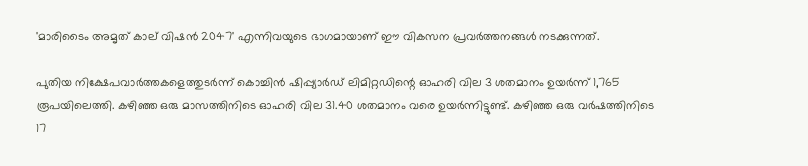'മാരിടൈം അമൃത് കാല് വിഷൻ 2047' എന്നിവയുടെ ഭാഗമായാണ് ഈ വികസന പ്രവർത്തനങ്ങൾ നടക്കുന്നത്.

പുതിയ നിക്ഷേപവാര്‍ത്തകളെത്തുടർന്ന് കൊച്ചിന്‍ ഷിപ്പ്യാര്‍ഡ് ലിമിറ്റഡിന്റെ ഓഹരി വില 3 ശതമാനം ഉയര്‍ന്ന് 1,765 രൂപയിലെത്തി. കഴിഞ്ഞ ഒരു മാസത്തിനിടെ ഓഹരി വില 31.40 ശതമാനം വരെ ഉയർന്നിട്ടുണ്ട്. കഴിഞ്ഞ ഒരു വർഷത്തിനിടെ 17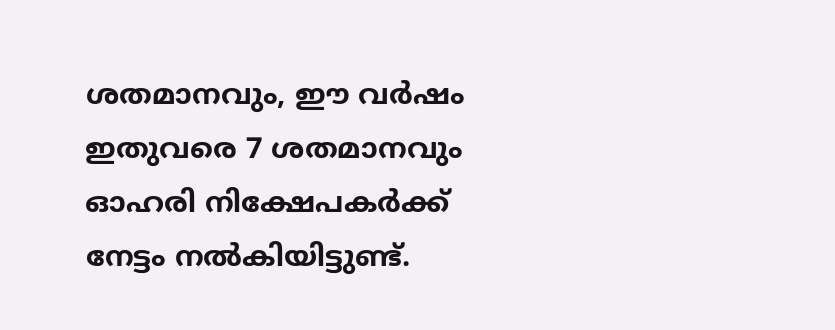ശതമാനവും, ഈ വർഷം ഇതുവരെ 7 ശതമാനവും ഓഹരി നിക്ഷേപകര്‍ക്ക് നേട്ടം നൽകിയിട്ടുണ്ട്.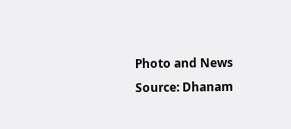Photo and News Source: Dhanam